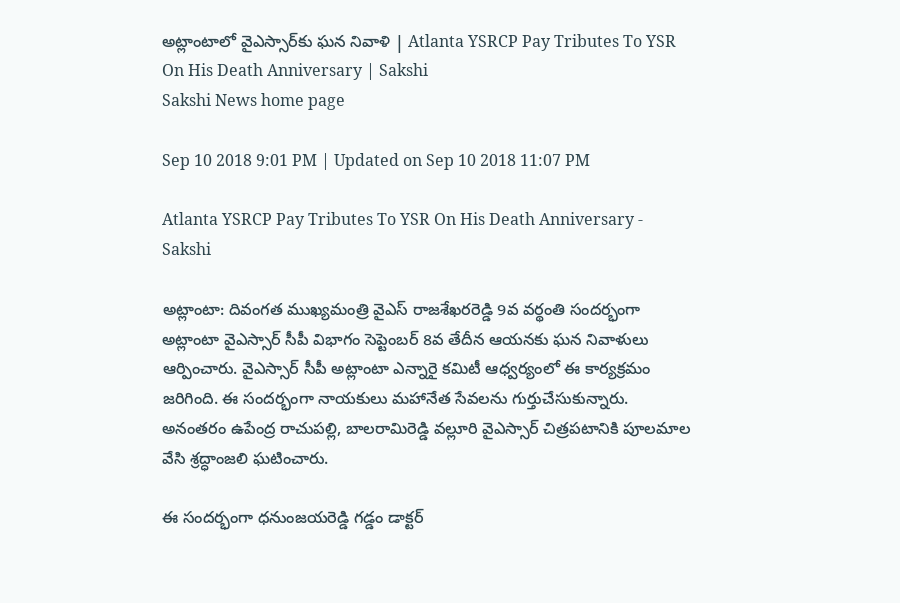అట్లాంటాలో వైఎస్సార్‌కు ఘన నివాళి | Atlanta YSRCP Pay Tributes To YSR On His Death Anniversary | Sakshi
Sakshi News home page

Sep 10 2018 9:01 PM | Updated on Sep 10 2018 11:07 PM

Atlanta YSRCP Pay Tributes To YSR On His Death Anniversary - Sakshi

అట్లాంటా: దివంగత ముఖ్యమంత్రి వైఎస్‌ రాజశేఖరరెడ్డి 9వ వర్థంతి సందర్భంగా అట్లాంటా వైఎస్సార్‌ సీపీ విభాగం సెప్టెంబర్‌ 8వ తేదీన ఆయనకు ఘన నివాళులు ఆర్పించారు. వైఎస్సార్‌ సీపీ అట్లాంటా ఎన్నారై కమిటీ ఆధ్వర్యంలో ఈ కార్యక్రమం జరిగింది. ఈ సందర్భంగా నాయకులు మహానేత సేవలను గుర్తుచేసుకున్నారు. అనంతరం ఉపేంద్ర రాచుపల్లి, బాలరామిరెడ్డి వల్లూరి వైఎస్సార్‌ చిత్రపటానికి పూలమాల వేసి శ్రద్ధాంజలి ఘటించారు.

ఈ సందర్భంగా ధనుంజయరెడ్డి గడ్డం డాక్టర్‌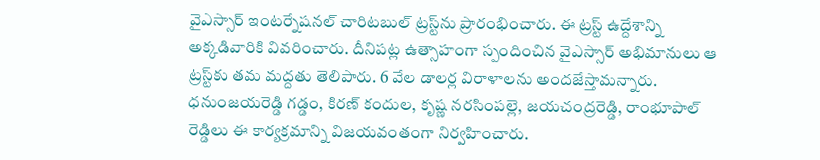వైఎస్సార్‌ ఇంటర్నేషనల్‌ చారిటబుల్‌ ట్రస్ట్‌ను ప్రారంభించారు. ఈ ట్రస్ట్‌ ఉద్దేశాన్ని అక్కడివారికి వివరించారు. దీనిపట్ల ఉత్సాహంగా స్పందించిన వైఎస్సార్‌ అభిమానులు ఆ ట్రస్ట్‌కు తమ మద్దతు తెలిపారు. 6 వేల డాలర్ల విరాళాలను అందజేస్తామన్నారు. ధనుంజయరెడ్డి గడ్డం, కిరణ్‌ కందుల, కృష్ణ నరసింపల్లె, జయచంద్రరెడ్డి, రాంభూపాల్‌ రెడ్డిలు ఈ కార్యక్రమాన్ని విజయవంతంగా నిర్వహించారు.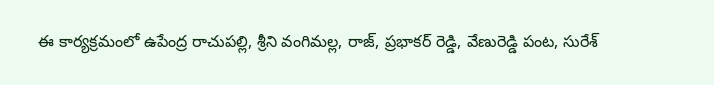ఈ కార్యక్రమంలో ఉపేంద్ర రాచుపల్లి, శ్రీని వంగిమల్ల, రాజ్‌, ప్రభాకర్‌ రెడ్డి, వేణురెడ్డి పంట, సురేశ్‌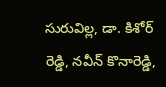సురువిల్ల, డా. కిశోర్‌ రెడ్డి, నవీన్‌ కొనారెడ్డి,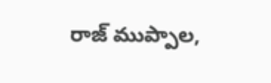రాజ్‌ ముప్పాల,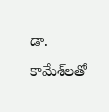డా. కామేశ్‌లతో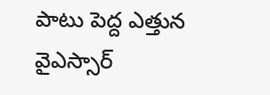పాటు పెద్ద ఎత్తున వైఎస్సార్‌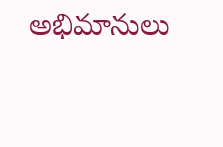అభిమానులు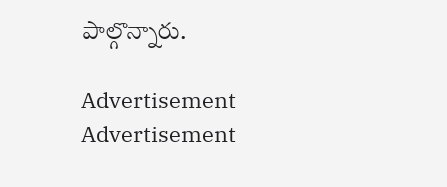పాల్గొన్నారు.

Advertisement
Advertisement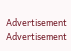Advertisement
Advertisement